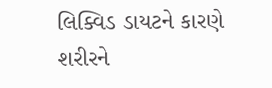લિક્વિડ ડાયટને કારણે શરીરને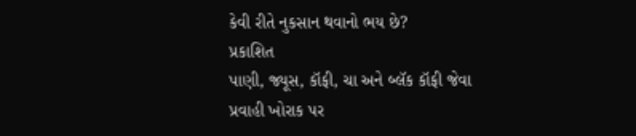કેવી રીતે નુકસાન થવાનો ભય છે?
પ્રકાશિત
પાણી, જ્યૂસ, કૉફી, ચા અને બ્લૅક કૉફી જેવા પ્રવાહી ખોરાક પર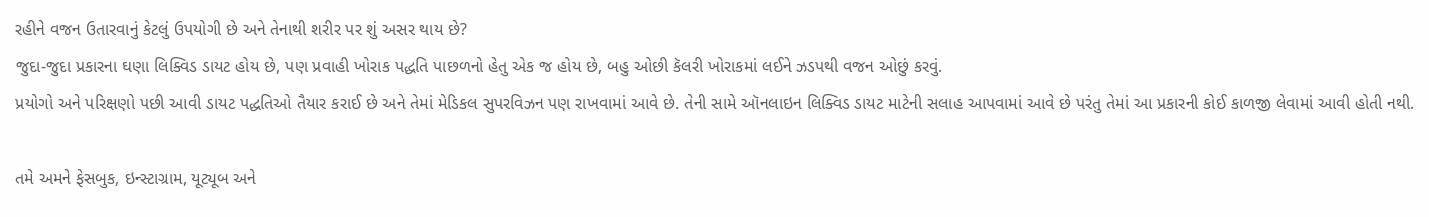રહીને વજન ઉતારવાનું કેટલું ઉપયોગી છે અને તેનાથી શરીર પર શું અસર થાય છે?
જુદા-જુદા પ્રકારના ઘણા લિક્વિડ ડાયટ હોય છે, પણ પ્રવાહી ખોરાક પદ્ધતિ પાછળનો હેતુ એક જ હોય છે, બહુ ઓછી કૅલરી ખોરાકમાં લઈને ઝડપથી વજન ઓછું કરવું.
પ્રયોગો અને પરિક્ષણો પછી આવી ડાયટ પદ્ધતિઓ તૈયાર કરાઈ છે અને તેમાં મેડિકલ સુપરવિઝન પણ રાખવામાં આવે છે. તેની સામે ઑનલાઇન લિક્વિડ ડાયટ માટેની સલાહ આપવામાં આવે છે પરંતુ તેમાં આ પ્રકારની કોઈ કાળજી લેવામાં આવી હોતી નથી.

તમે અમને ફેસબુક, ઇન્સ્ટાગ્રામ, યૂટ્યૂબ અને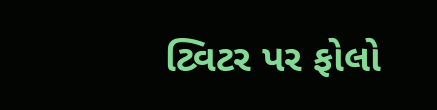ટ્વિટર પર ફોલો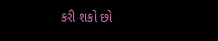કરી શકો છો